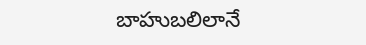బాహుబలిలానే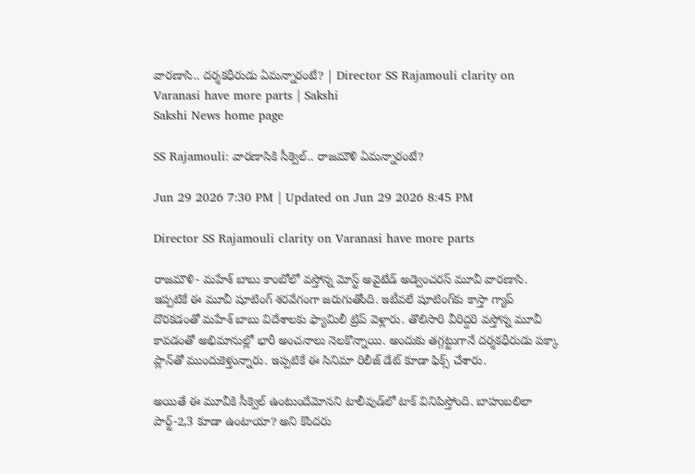వారణాసి.. దర్శకధీరుడు ఏమన్నారంటే? | Director SS Rajamouli clarity on Varanasi have more parts | Sakshi
Sakshi News home page

SS Rajamouli: వారణాసికి సీక్వెల్.. రాజమౌళి ఏమన్నారంటే?

Jun 29 2026 7:30 PM | Updated on Jun 29 2026 8:45 PM

Director SS Rajamouli clarity on Varanasi have more parts

రాజమౌళి- మహేశ్‌ బాబు కాంబోలో వస్తోన్న మోస్ట్ అవైటేడ్ ‍అడ్వెంచరస్ మూవీ వారణాసి. ఇప్పటికే ఈ మూవీ షూటింగ్ శరవేగంగా జరుగుతోంది. ఇటీవలే షూటింగ్‌కు కాస్తా గ్యాప్ దొరకడంతో మహేశ్ బాబు విదేశాలకు ఫ్యామిలీ ట్రిప్ వెళ్లారు. తొలిసారి వీరిద్దరి వస్తోన్న మూవీ కావడంతో అభిమానుల్లో భారీ అంచనాలు నెలకొన్నాయి. అందుకు తగ్గట్టుగానే దర్శకధీరుడు పక్కా ప్లాన్‌తో ముందుకెళ్తున్నారు. ఇప్పటికే ఈ సినిమా రిలీజ్ డేట్‌ కూడా ఫిక్స్ చేశారు.

అయితే ఈ మూవీకి సీక్వెల్ ఉంటుందేమోనని టాలీవుడ్‌లో టాక్ వినిపిస్తోంది. బాహుబలిలా పార్ట్-2,3 కూడా ఉంటాయా? అని కొందరు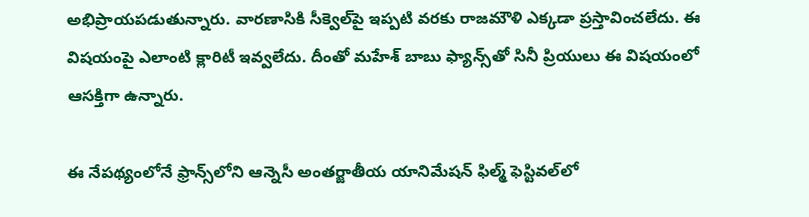అభిప్రాయపడుతున్నారు. వారణాసికి సీక్వెల్‌పై ఇప్పటి వరకు రాజమౌళి ఎక్కడా ప్రస్తావించలేదు. ఈ విషయంపై ఎలాంటి క్లారిటీ ఇవ్వలేదు. దీంతో మహేశ్ బాబు ఫ్యాన్స్‌తో సినీ ప్రియులు ఈ విషయంలో ఆసక్తిగా ఉన్నారు.

ఈ నేపథ్యంలోనే ఫ్రాన్స్‌లోని ఆన్నెసీ అంతర్జాతీయ యానిమేషన్ ఫిల్మ్ ఫెస్టివల్‌లో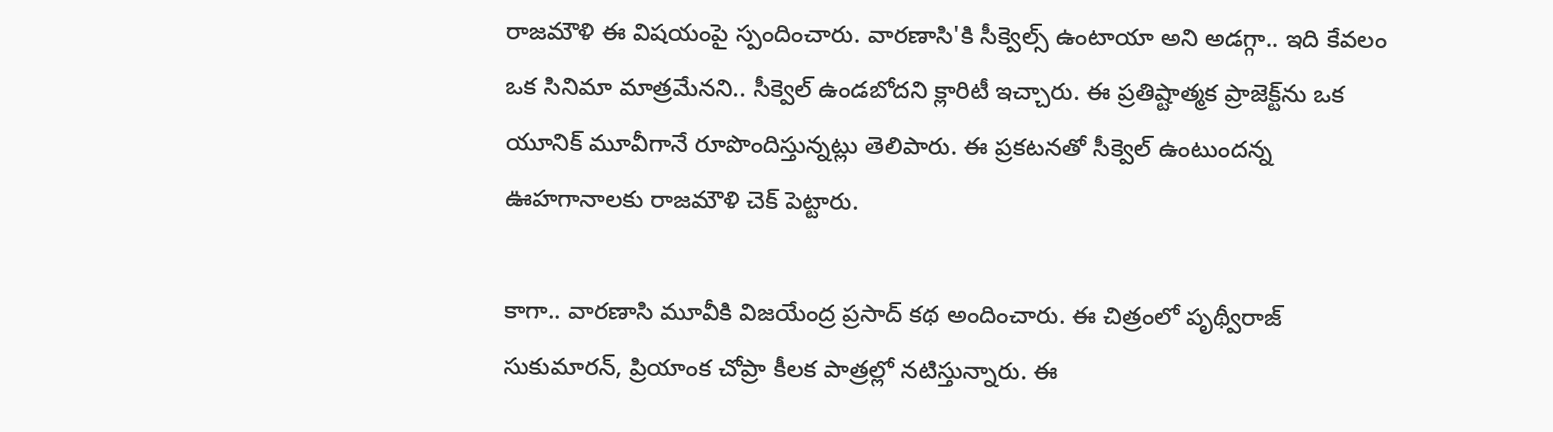రాజమౌళి ఈ విషయంపై స్పందించారు. వారణాసి'కి సీక్వెల్స్ ఉంటాయా అని అడగ్గా.. ఇది కేవలం ఒక సినిమా మాత్రమేనని.. సీక్వెల్ ఉండబోదని క్లారిటీ ఇచ్చారు. ఈ ప్రతిష్టాత్మక ప్రాజెక్ట్‌ను ఒక యూనిక్ మూవీగానే రూపొందిస్తున్నట్లు తెలిపారు. ఈ ప్రకటనతో సీక్వెల్‌ ఉంటుందన్న ఊహగానాలకు రాజమౌళి చెక్ పెట్టారు.

కాగా.. వారణాసి మూవీకి విజయేంద్ర ప్రసాద్ కథ అందించారు. ఈ చిత్రంలో పృథ్వీరాజ్ సుకుమారన్, ప్రియాంక చోప్రా కీలక పాత్రల్లో నటిస్తున్నారు. ఈ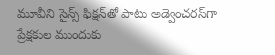మూవీని సైన్స్ ఫిక్షన్‌తో పాటు అడ్వెంచరస్‌గా ప్రేక్షకుల ముందుకు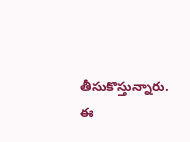తీసుకొస్తున్నారు. ఈ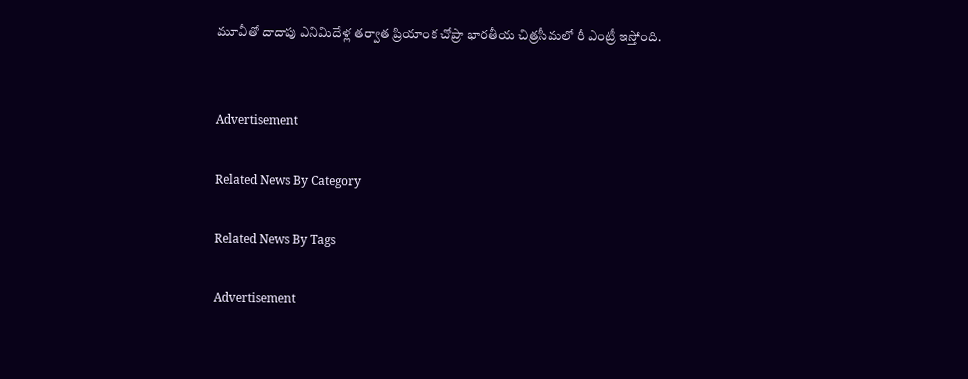మూవీతో దాదాపు ఎనిమిదేళ్ల తర్వాత ప్రియాంక చోప్రా భారతీయ చిత్రసీమలో రీ ఎంట్రీ ఇస్తోంది.


Advertisement

Related News By Category

Related News By Tags

Advertisement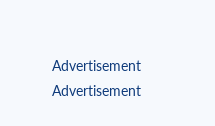Advertisement
Advertisement